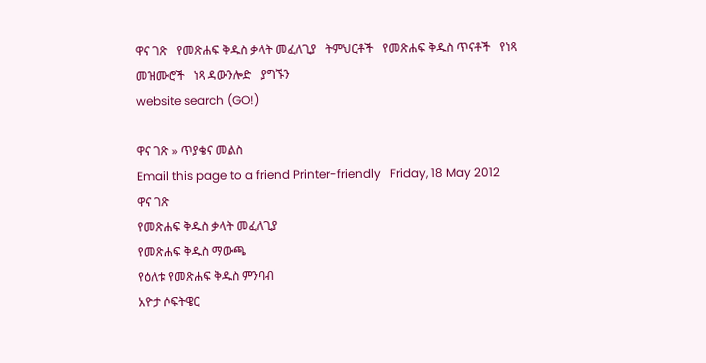ዋና ገጽ   የመጽሐፍ ቅዱስ ቃላት መፈለጊያ   ትምህርቶች   የመጽሐፍ ቅዱስ ጥናቶች   የነጻ መዝሙሮች   ነጻ ዳውንሎድ   ያግኙን
website search (GO!)

ዋና ገጽ » ጥያቄና መልስ
Email this page to a friend Printer-friendly   Friday, 18 May 2012
ዋና ገጽ
የመጽሐፍ ቅዱስ ቃላት መፈለጊያ
የመጽሐፍ ቅዱስ ማውጫ
የዕለቱ የመጽሐፍ ቅዱስ ምንባብ
አዮታ ሶፍትዌር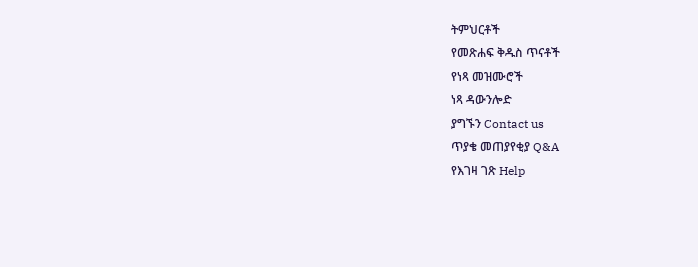ትምህርቶች
የመጽሐፍ ቅዱስ ጥናቶች
የነጻ መዝሙሮች
ነጻ ዳውንሎድ
ያግኙን Contact us
ጥያቄ መጠያየቂያ Q&A
የእገዛ ገጽ Help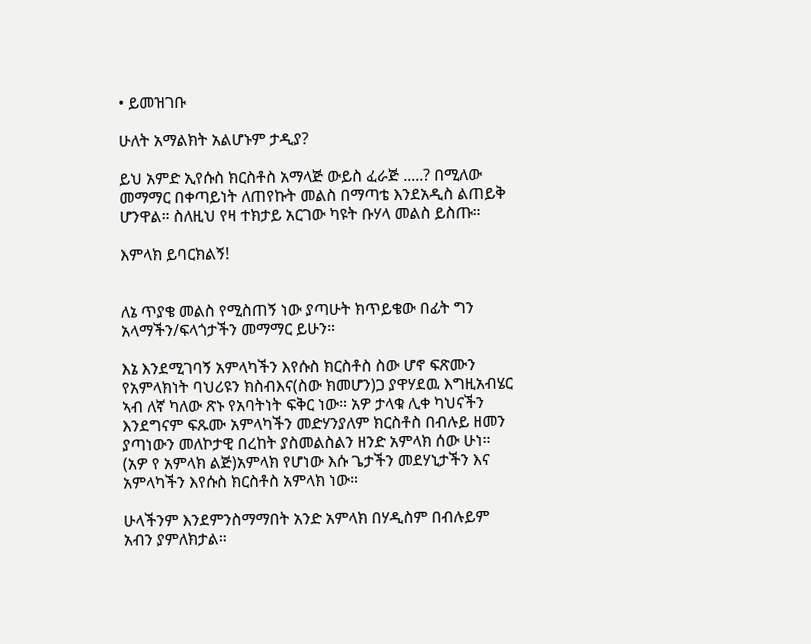• ይመዝገቡ

ሁለት አማልክት አልሆኑም ታዲያ?

ይህ አምድ ኢየሱስ ክርስቶስ አማላጅ ውይስ ፈራጅ .....? በሚለው መማማር በቀጣይነት ለጠየኩት መልስ በማጣቴ እንደአዲስ ልጠይቅ ሆንዋል። ስለዚህ የዛ ተክታይ አርገው ካዩት ቡሃላ መልስ ይስጡ።

እምላክ ይባርክልኝ!


ለኔ ጥያቄ መልስ የሚስጠኝ ነው ያጣሁት ክጥይቄው በፊት ግን አላማችን/ፍላጎታችን መማማር ይሁን።

እኔ እንደሚገባኝ አምላካችን እየሱስ ክርስቶስ ስው ሆኖ ፍጽሙን የአምላክነት ባህሪዩን ክስብእና(ስው ክመሆን)ጋ ያዋሃደዉ እግዚአብሄር ኣብ ለኛ ካለው ጽኑ የአባትነት ፍቅር ነው። አዎ ታላቁ ሊቀ ካህናችን እንደግናም ፍጹሙ አምላካችን መድሃንያለም ክርስቶስ በብሉይ ዘመን ያጣነውን መለኮታዊ በረከት ያስመልስልን ዘንድ አምላክ ሰው ሁነ። (አዎ የ አምላክ ልጅ)አምላክ የሆነው እሱ ጌታችን መደሃኒታችን እና አምላካችን እየሱስ ክርስቶስ አምላክ ነው።

ሁላችንም እንደምንስማማበት አንድ አምላክ በሃዲስም በብሉይም አብን ያምለክታል።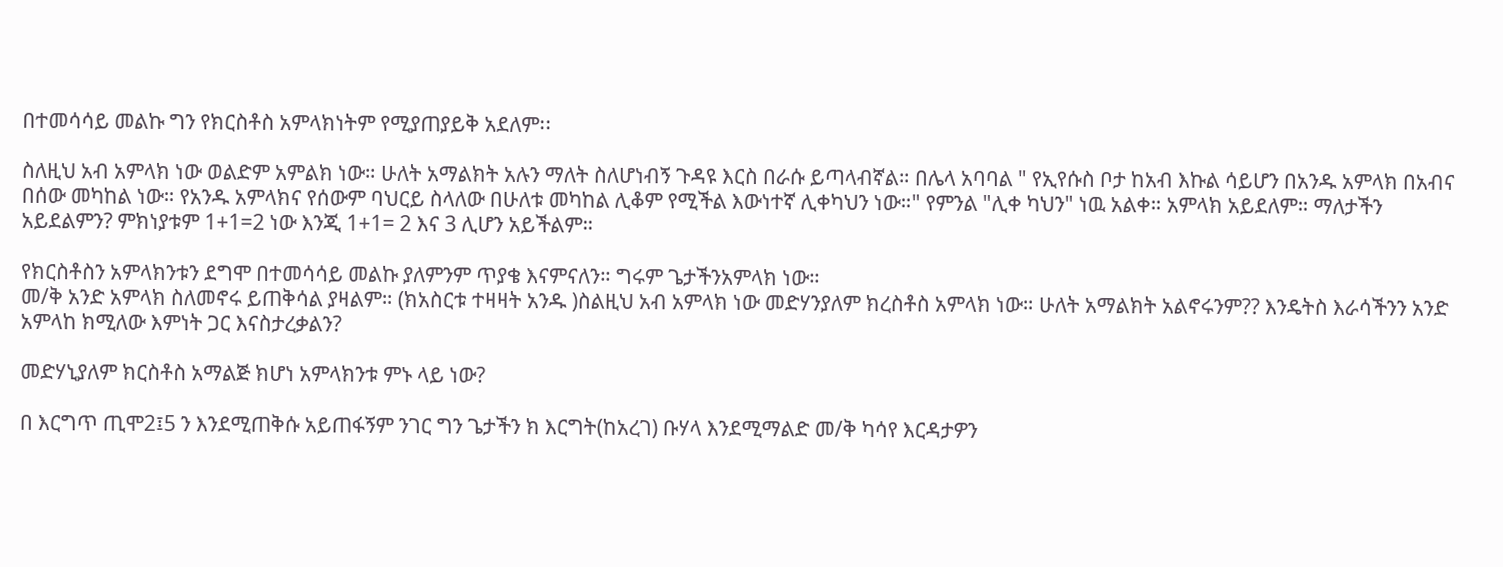በተመሳሳይ መልኩ ግን የክርስቶስ አምላክነትም የሚያጠያይቅ አደለም፡፡

ስለዚህ አብ አምላክ ነው ወልድም አምልክ ነው። ሁለት አማልክት አሉን ማለት ስለሆነብኝ ጉዳዩ እርስ በራሱ ይጣላብኛል። በሌላ አባባል " የኢየሱስ ቦታ ከአብ እኩል ሳይሆን በአንዱ አምላክ በአብና በሰው መካከል ነው። የአንዱ አምላክና የሰውም ባህርይ ስላለው በሁለቱ መካከል ሊቆም የሚችል እውነተኛ ሊቀካህን ነው።" የምንል "ሊቀ ካህን" ነዉ አልቀ። አምላክ አይደለም። ማለታችን አይደልምን? ምክነያቱም 1+1=2 ነው እንጂ 1+1= 2 እና 3 ሊሆን አይችልም።

የክርስቶስን አምላክንቱን ደግሞ በተመሳሳይ መልኩ ያለምንም ጥያቄ እናምናለን። ግሩም ጌታችንአምላክ ነው።
መ/ቅ አንድ አምላክ ስለመኖሩ ይጠቅሳል ያዛልም። (ክአስርቱ ተዛዛት አንዱ )ስልዚህ አብ አምላክ ነው መድሃንያለም ክረስቶስ አምላክ ነው። ሁለት አማልክት አልኖሩንም?? እንዴትስ እራሳችንን አንድ አምላከ ክሚለው እምነት ጋር እናስታረቃልን?

መድሃኒያለም ክርስቶስ አማልጅ ክሆነ አምላክንቱ ምኑ ላይ ነው?

በ እርግጥ ጢሞ2፤5 ን እንደሚጠቅሱ አይጠፋኝም ንገር ግን ጌታችን ክ እርግት(ከአረገ) ቡሃላ እንደሚማልድ መ/ቅ ካሳየ እርዳታዎን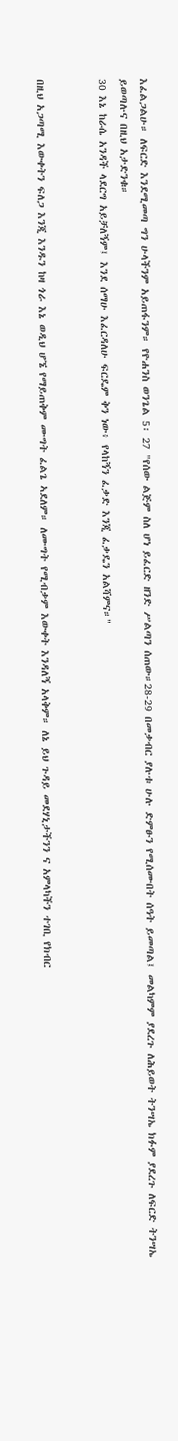እፈልጋልሁ። ለፍርድ እንደሚመጣ ግን ሁላችንም አይጠፋንም። የዮሐንስ ወንጌል 5፡ 27 "የሰው ልጅም ስለ ሆነ ይፈርድ ዘንድ ሥልጣን ሰጠው።28-29 በመቃብር ያሉቱ ሁሉ ድምፁን የሚሰሙበት ሰዓት ይመጣል፤ መልካምም ያደረጉ ለሕይወት ትንሣኤ ክፉም ያደረጉ ለፍርድ ትንሣኤ ይወጣሉና በዚህ አታድንቁ።
30 እኔ ከራሴ አንዳች ላደርግ አይቻለኝም፤ እንደ ሰማሁ እፈርዳለሁ ፍርዴም ቅን ነው፥ የላከኝን ፈቃድ እንጂ ፈቃዴን አልሻምና።"


በዚህ አጋጣሚ እውቀትን ፍለጋ እንጂ እንዱን ከዛ ጎራ እኔ ወዲህ ሆኜ የማይጠቅም ሙግት ፈልጌ ኣደለም። ለሙግት የሚብቃም እውቀት እንዳለኝ አላቅም። ለኔ ይህ ጉዳይ መደሃኒታችንን ና አምላካችን ተገቢ የክብር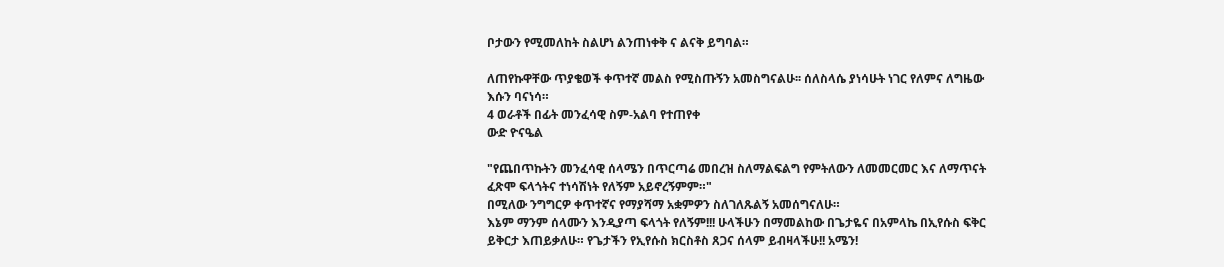ቦታውን የሚመለከት ስልሆነ ልንጠነቀቅ ና ልናቅ ይግባል።

ለጠየኩዋቸው ጥያቄወች ቀጥተኛ መልስ የሚስጡኝን አመስግናልሁ፡፡ ሰለስላሴ ያነሳሁት ነገር የለምና ለግዜው እሱን ባናነሳ።
4 ወራቶች በፊት መንፈሳዊ ስም-አልባ የተጠየቀ
ውድ ዮናዔል

"የጨበጥኩትን መንፈሳዊ ሰላሜን በጥርጣሬ መበረዝ ስለማልፍልግ የምትለውን ለመመርመር እና ለማጥናት ፈጽሞ ፍላጎትና ተነሳሽነት የለኝም አይኖረኝምም።"
በሚለው ንግግርዎ ቀጥተኛና የማያሻማ አቋምዎን ስለገለጹልኝ አመሰግናለሁ።
እኔም ማንም ሰላሙን እንዲያጣ ፍላጎት የለኝም!!! ሁላችሁን በማመልከው በጌታዬና በአምላኬ በኢየሱስ ፍቅር ይቅርታ እጠይቃለሁ። የጌታችን የኢየሱስ ክርስቶስ ጸጋና ሰላም ይብዛላችሁ!! አሜን!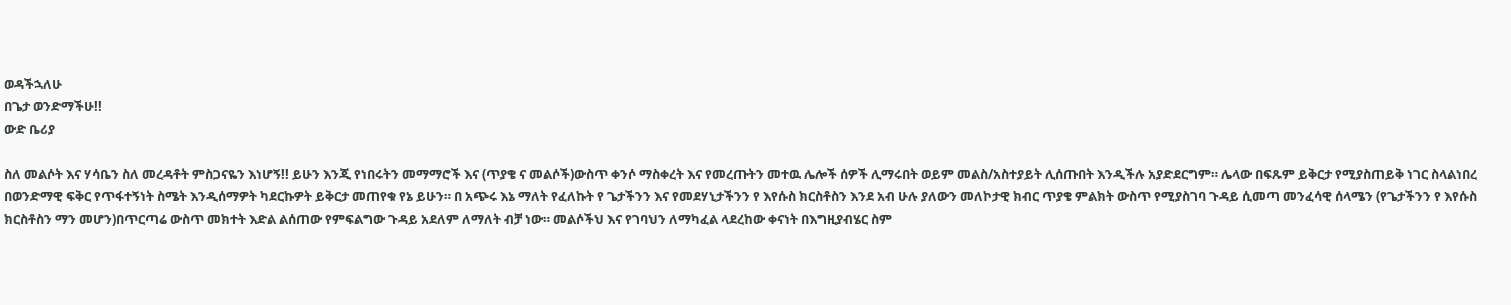ወዳችኋለሁ
በጌታ ወንድማችሁ!!
ውድ ቤሪያ

ስለ መልሶት እና ሃሳቤን ስለ መረዳቶት ምስጋናዬን እነሆኝ!! ይሁን እንጂ የነበሩትን መማማሮች እና (ጥያቄ ና መልሶች)ውስጥ ቀንሶ ማስቀረት እና የመረጡትን መተዉ ሌሎች ሰዎች ሊማሩበት ወይም መልስ/አስተያይት ሊሰጡበት እንዲችሉ አያድደርግም። ሌላው በፍጹም ይቅርታ የሚያስጠይቅ ነገር ስላልነበረ በወንድማዊ ፍቅር የጥፋተኝነት ስሜት እንዲሰማዎት ካደርኩዎት ይቅርታ መጠየቁ የኔ ይሁን። በ አጭሩ እኔ ማለት የፈለኩት የ ጌታችንን እና የመደሃኒታችንን የ እየሱስ ክርስቶስን እንደ አብ ሁሉ ያለውን መለኮታዊ ክብር ጥያቄ ምልክት ውስጥ የሚያስገባ ጉዳይ ሲመጣ መንፈሳዊ ሰላሜን (የጌታችንን የ እየሱስ ክርስቶስን ማን መሆን)በጥርጣሬ ውስጥ መክተት እድል ልሰጠው የምፍልግው ጉዳይ አደለም ለማለት ብቻ ነው። መልሶችህ እና የገባህን ለማካፈል ላደረከው ቀናነት በእግዚያብሄር ስም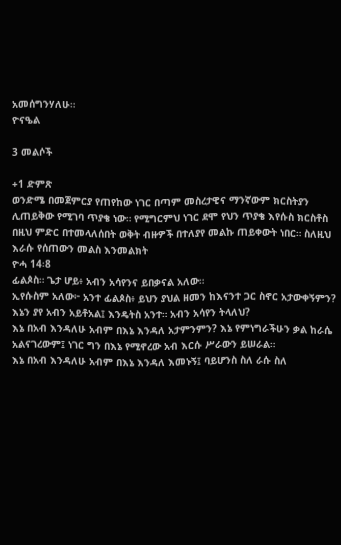አመሰግንሃለሁ።
ዮናዔል

3 መልሶች

+1 ድምጽ
ወንድሜ በመጀምርያ የጠየከው ነገር በጣም መስረታዊና ማንኛውም ክርስትያን ሊጠይቅው የሚገባ ጥያቄ ነው። የሚግርምህ ነገር ደሞ የህን ጥያቄ እየሱስ ክርስቶስ በዚህ ምድር በተመላለሰበት ወቅት ብዙዎች በተለያየ መልኩ ጠይቀውት ነበር። ስለዚህ እራሱ የሰጠውን መልስ እንመልክት
ዮሓ 14፡8
ፊልጶስ። ጌታ ሆይ፥ አብን አሳየንና ይበቃናል አለው።
ኢየሱስም አለው፦ አንተ ፊልጶስ፥ ይህን ያህል ዘመን ከእናንተ ጋር ስኖር አታውቀኝምን? እኔን ያየ አብን አይቶአል፤ እንዴትስ አንተ። አብን አሳየን ትላለህ?
እኔ በአብ እንዳለሁ አብም በእኔ እንዳለ አታምንምን? እኔ የምነግራችሁን ቃል ከራሴ አልናገረውም፤ ነገር ግን በእኔ የሚኖረው አብ እርሱ ሥራውን ይሠራል።
እኔ በአብ እንዳለሁ አብም በእኔ እንዳለ እመኑኝ፤ ባይሆንስ ስለ ራሱ ስለ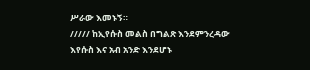ሥራው እመኑኝ።
///// ከኢየሱስ መልስ በግልጽ እንደምንረዳው እየሱስ እና አብ አንድ እንደሆኑ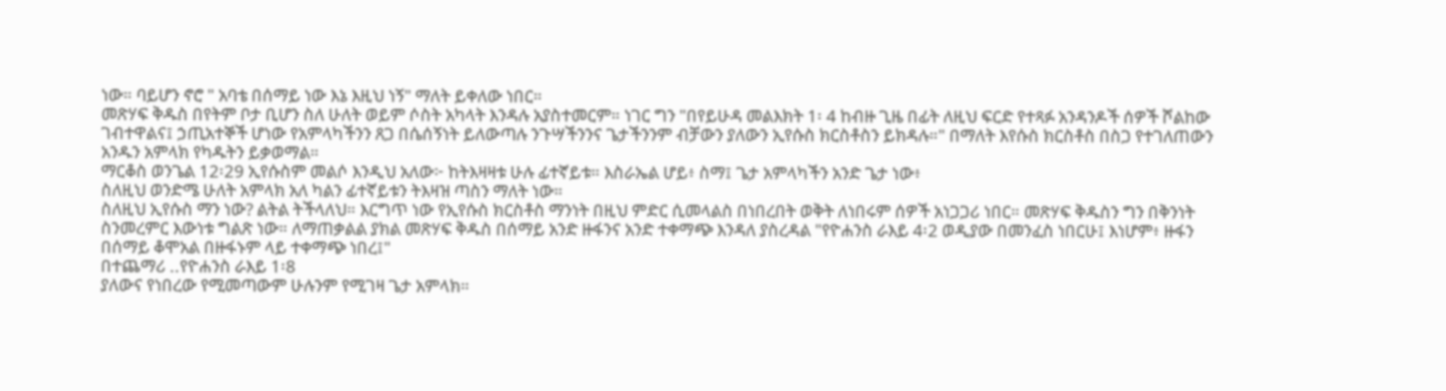ነው። ባይሆን ኖሮ " አባቴ በሰማይ ነው እኔ እዚህ ነኝ" ማለት ይቀለው ነበር።
መጽሃፍ ቅዱስ በየትም ቦታ ቢሆን ስለ ሁለት ወይም ሶስት አካላት እንዳሉ አያስተመርም። ነገር ግን "በየይሁዳ መልእክት 1፡ 4 ከብዙ ጊዜ በፊት ለዚህ ፍርድ የተጻፉ አንዳንዶች ሰዎች ሾልከው ገብተዋልና፤ ኃጢአተኞች ሆነው የአምላካችንን ጸጋ በሴሰኝነት ይለውጣሉ ንጉሣችንንና ጌታችንንም ብቻውን ያለውን ኢየሱስ ክርስቶስን ይክዳሉ።" በማለት እየሱስ ክርስቶስ በስጋ የተገለጠውን አንዱን አምላክ የካዱትን ይቃወማል።
ማርቆስ ወንጌል 12፡29 ኢየሱስም መልሶ እንዲህ አለው፦ ከትእዛዛቱ ሁሉ ፊተኛይቱ። እስራኤል ሆይ፥ ስማ፤ ጌታ አምላካችን አንድ ጌታ ነው፥
ስለዚህ ወንድሜ ሁለት አምላክ አለ ካልን ፊተኛይቱን ትእዛዝ ጣስን ማለት ነው።
ስለዚህ ኢየሱስ ማን ነው? ልትል ትችላለህ። እርግጥ ነው የኢየሱስ ክርስቶስ ማንነት በዚህ ምድር ሲመላልስ በነበረበት ወቅት ለነበሩም ሰዎች አነጋጋሪ ነበር። መጽሃፍ ቅዱስን ግን በቅንነት ስንመረምር እውነቱ ግልጽ ነው። ለማጠቃልል ያክል መጽሃፍ ቅዱስ በሰማይ አንድ ዙፋንና አንድ ተቀማጭ እንዳለ ያስረዳል "የዮሐንስ ራእይ 4፡2 ወዲያው በመንፈስ ነበርሁ፤ እነሆም፥ ዙፋን በሰማይ ቆሞአል በዙፋኑም ላይ ተቀማጭ ነበረ፤"
በተጨማሪ ..የዮሐንስ ራእይ 1፡8
ያለውና የነበረው የሚመጣውም ሁሉንም የሚገዛ ጌታ አምላክ።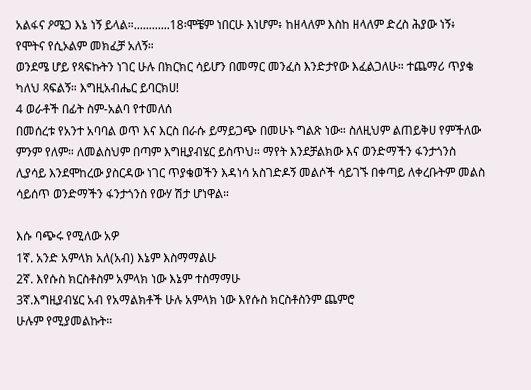አልፋና ዖሜጋ እኔ ነኝ ይላል።............18፡ሞቼም ነበርሁ እነሆም፥ ከዘላለም እስከ ዘላለም ድረስ ሕያው ነኝ፥ የሞትና የሲኦልም መክፈቻ አለኝ።
ወንደሜ ሆይ የጻፍኩትን ነገር ሁሉ በክርክር ሳይሆን በመማር መንፈስ እንድታየው እፈልጋለሁ። ተጨማሪ ጥያቄ ካለህ ጻፍልኝ። እግዚአብሔር ይባርክሀ!
4 ወራቶች በፊት ስም-አልባ የተመለሰ
በመሰረቱ የአንተ አባባል ወጥ እና እርስ በራሱ ይማይጋጭ በመሁኑ ግልጽ ነው። ስለዚህም ልጠይቅሀ የምችለው ምንም የለም። ለመልስህም በጣም እግዚያብሄር ይስጥህ። ማየት እንደቻልክው እና ወንድማችን ፋንታጎንስ ሊያሳይ እንደሞከረው ያስርዳው ነገር ጥያቄወችን እዳነሳ አስገድዶኝ መልሶች ሳይገኙ በቀጣይ ለቀረቡትም መልስ ሳይሰጥ ወንድማችን ፋንታጎንስ የውሃ ሽታ ሆነዋል።

እሱ ባጭሩ የሚለው አዎ
1ኛ. አንድ አምላክ አለ(አብ) እኔም እስማማልሁ
2ኛ. እየሱስ ክርስቶስም አምላክ ነው እኔም ተስማማሁ
3ኛ.እግዚያብሄር አብ የአማልክቶች ሁሉ አምላክ ነው እየሱስ ክርስቶስንም ጨምሮ
ሁሉም የሚያመልኩት።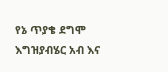የኔ ጥያቄ ደግሞ
እግዝያብሄር አብ እና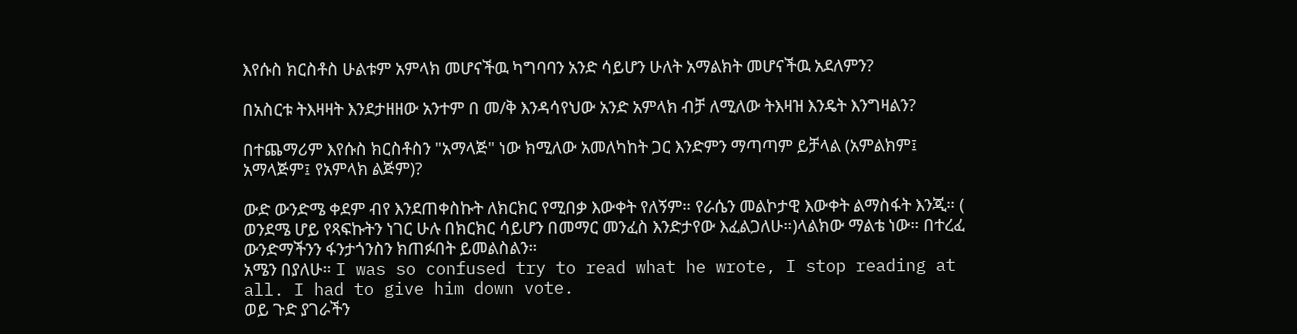እየሱስ ክርስቶስ ሁልቱም አምላክ መሆናችዉ ካግባባን አንድ ሳይሆን ሁለት አማልክት መሆናችዉ አደለምን?

በአስርቱ ትእዛዛት እንደታዘዘው አንተም በ መ/ቅ እንዳሳየህው አንድ አምላክ ብቻ ለሚለው ትእዛዝ እንዴት እንግዛልን?

በተጨማሪም እየሱስ ክርስቶስን "አማላጅ" ነው ክሚለው አመለካከት ጋር እንድምን ማጣጣም ይቻላል (አምልክም፤ አማላጅም፤ የአምላክ ልጅም)?

ውድ ውንድሜ ቀደም ብየ እንደጠቀስኩት ለክርክር የሚበቃ እውቀት የለኝም። የራሴን መልኮታዊ እውቀት ልማስፋት እንጂ። ( ወንደሜ ሆይ የጻፍኩትን ነገር ሁሉ በክርክር ሳይሆን በመማር መንፈስ እንድታየው እፈልጋለሁ።)ላልክው ማልቴ ነው። በተረፈ ውንድማችንን ፋንታጎንስን ክጠፉበት ይመልስልን።
አሜን በያለሁ። I was so confused try to read what he wrote, I stop reading at all. I had to give him down vote.
ወይ ጉድ ያገራችን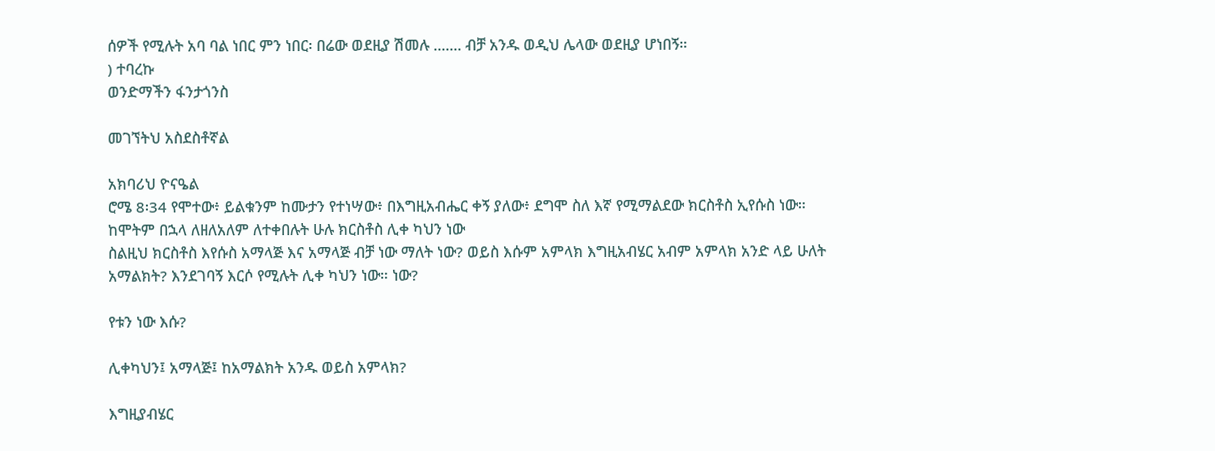ሰዎች የሚሉት አባ ባል ነበር ምን ነበር፡ በሬው ወደዚያ ሽመሉ ....... ብቻ አንዱ ወዲህ ሌላው ወደዚያ ሆነበኝ።
) ተባረኩ
ወንድማችን ፋንታጎንስ

መገኘትህ አስደስቶኛል

አክባሪህ ዮናዔል
ሮሜ 8፡34 የሞተው፥ ይልቁንም ከሙታን የተነሣው፥ በእግዚአብሔር ቀኝ ያለው፥ ደግሞ ስለ እኛ የሚማልደው ክርስቶስ ኢየሱስ ነው።
ከሞትም በኋላ ለዘለአለም ለተቀበሉት ሁሉ ክርስቶስ ሊቀ ካህን ነው
ስልዚህ ክርስቶስ እየሱስ አማላጅ እና አማላጅ ብቻ ነው ማለት ነው? ወይስ እሱም አምላክ እግዚአብሄር አብም አምላክ አንድ ላይ ሁለት አማልክት? እንደገባኝ እርሶ የሚሉት ሊቀ ካህን ነው። ነው?

የቱን ነው እሱ?

ሊቀካህን፤ አማላጅ፤ ከአማልክት አንዱ ወይስ አምላክ?

እግዚያብሄር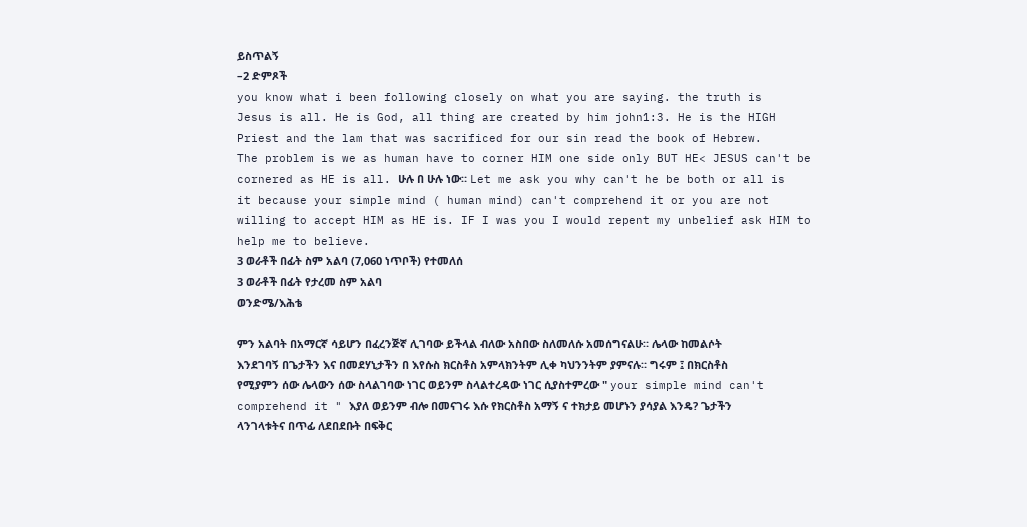ይስጥልኝ
–2 ድምጾች
you know what i been following closely on what you are saying. the truth is
Jesus is all. He is God, all thing are created by him john1:3. He is the HIGH Priest and the lam that was sacrificed for our sin read the book of Hebrew.
The problem is we as human have to corner HIM one side only BUT HE< JESUS can't be cornered as HE is all. ሁሉ በ ሁሉ ነው። Let me ask you why can't he be both or all is it because your simple mind ( human mind) can't comprehend it or you are not willing to accept HIM as HE is. IF I was you I would repent my unbelief ask HIM to help me to believe.
3 ወራቶች በፊት ስም አልባ (7,060 ነጥቦች) የተመለሰ
3 ወራቶች በፊት የታረመ ስም አልባ
ወንድሜ/እሕቴ

ምን አልባት በአማርኛ ሳይሆን በፈረንጅኛ ሊገባው ይችላል ብለው አስበው ስለመለሱ አመሰግናልሁ። ሌላው ከመልሶት እንደገባኝ በጌታችን እና በመደሃኒታችን በ እየሱስ ክርስቶስ አምላክንትም ሊቀ ካህንንትም ያምናሉ። ግሩም ፤ በክርስቶስ የሚያምን ሰው ሌላውን ሰው ስላልገባው ነገር ወይንም ስላልተረዳው ነገር ሲያስተምረው " your simple mind can't comprehend it " እያለ ወይንም ብሎ በመናገሩ እሱ የክርስቶስ አማኝ ና ተክታይ መሆኑን ያሳያል እንዴ? ጌታችን ላንገላቱትና በጥፊ ለደበደቡት በፍቅር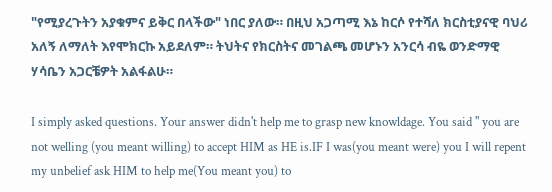"የሚያረጉትን አያቁምና ይቅር በላችው" ነበር ያለው። በዚህ አጋጣሚ እኔ ከርሶ የተሻለ ክርስቲያናዊ ባህሪ አለኝ ለማለት እየሞክርኩ አይደለም። ትህትና የክርስትና መገልጫ መሆኑን አንርሳ ብዬ ወንድማዊ ሃሳቤን አጋርቼዎት አልፋልሁ።

I simply asked questions. Your answer didn't help me to grasp new knowldage. You said " you are not welling (you meant willing) to accept HIM as HE is.IF I was(you meant were) you I will repent my unbelief ask HIM to help me(You meant you) to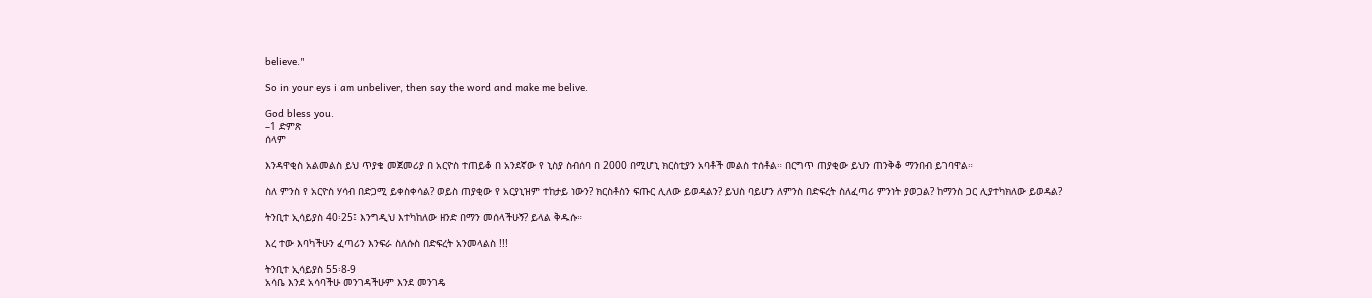believe."

So in your eys i am unbeliver, then say the word and make me belive.

God bless you.
–1 ድምጽ
ሰላም

እንዳዋቂስ አልመልስ ይህ ጥያቄ መጀመሪያ በ አርዮስ ተጠይቆ በ አንደኛው የ ኒስያ ስብሰባ በ 2000 በሚሆኒ ክርስቲያን አባቶች መልስ ተሰቶል። በርግጥ ጠያቂው ይህን ጠንቅቆ ማንበብ ይገባዋል።

ስለ ምንስ የ አርዮስ ሃሳብ በድጋሚ ይቀስቀሳል? ወይስ ጠያቂው የ አርያኒዝም ተከታይ ነውን? ክርስቶስን ፍጡር ሊለው ይወዳልን? ይህስ ባይሆን ለምንስ በድፍረት ስለፈጣሪ ምንነት ያወጋል? ከማንስ ጋር ሊያተካክለው ይወዳል?

ትንቢተ ኢሳይያስ 40፡25፤ እንግዲህ እተካከለው ዘንድ በማን መሰላችሁኝ? ይላል ቅዱሱ።

እረ ተው እባካችሁን ፈጣሪን እንፍራ ስለሱስ በድፍረት አንመላልስ !!!

ትንቢተ ኢሳይያስ 55፡8-9
አሳቤ እንደ አሳባችሁ መንገዳችሁም እንደ መንገዴ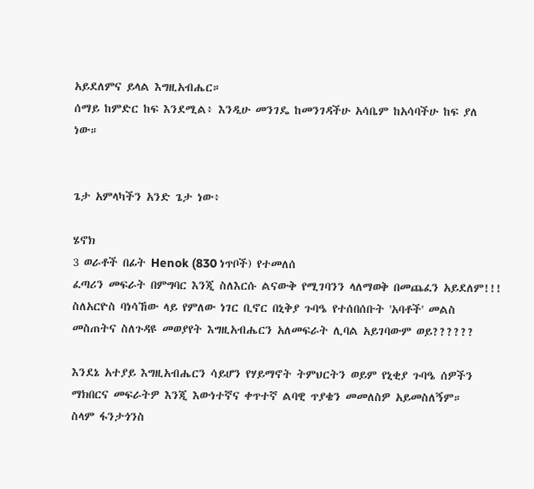አይደለምና ይላል እግዚአብሔር።
ሰማይ ከምድር ከፍ እንደሚል፥ እንዲሁ መንገዴ ከመንገዳችሁ አሳቤም ከአሳባችሁ ከፍ ያለ ነው።


ጌታ አምላካችን አንድ ጌታ ነው፥

ሄኖክ
3 ወራቶች በፊት Henok (830 ነጥቦች) የተመለሰ
ፈጣሪን መፍራት በምግባር እንጂ ስለእርሱ ልናውቅ የሚገባንን ላለማወቅ በመጨፈን አይደለም!!! ስለአርዮስ ባነሳኸው ላይ የምለው ነገር ቢኖር በኒቅያ ጉባዔ የተሰበሰቡት 'አባቶች' መልስ መስጠትና ስለጉዳዩ መወያየት እግዚአብሔርን አለመፍራት ሊባል አይገባውም ወይ??????

እንደኔ አተያይ እግዚአብሔርን ሳይሆን የሃይማኖት ትምህርትን ወይም የኒቂያ ጉባዔ ሰዎችን ማክበርና መፍራትዎ እንጂ እውነተኛና ቀጥተኛ ልባዊ ጥያቄን መመለስዎ አይመስለኝም።
ስላም ፋንታጎንስ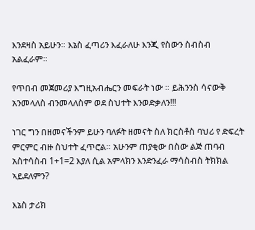እንደዛስ አይሁን። እኔስ ፈጣሪን እፈራለሁ እንጂ የስውን ስብስብ አልፈራም።

የጥበብ መጀመሪያ እግዚአብሔርን መፍራት ነው ። ይሕንንስ ሳናውቅ አንመላለስ ብንመላለስም ወደ ስህተት እንወድቃለን!!!

ነገር ግን በዘመናችንም ይሁን ባለፉት ዘመናት ስለ ክርስቶስ ባህሪ የ ድፍረት ምርምር ብዙ ስህተት ፈጥሮል። አሁንም ጠያቂው በስው ልጅ ጠባብ አስተሳስብ 1+1=2 እያለ ሲል አምላክን እንድንፈራ ማሳስብስ ትክክል ኣይደለምን?

እኔስ ታሪክ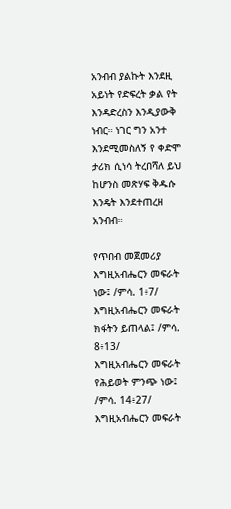አንብብ ያልኩት እንደዚ አይነት የድፍረት ቃል የት እንዳድረስን እንዲያውቅ ነብር። ነገር ግን አንተ እንደሚመስለኝ የ ቀድሞ ታሪክ ሲነሳ ትረበሻለ ይህ ከሆንስ መጽሃፍ ቅዱሱ እንዴት እንደተጠረዘ አንብብ።

የጥበብ መጀመሪያ እግዚአብሔርን መፍራት ነው፤ /ምሳ. 1፥7/
እግዚአብሔርን መፍራት ክፋትን ይጠላል፤ /ምሳ. 8፥13/
እግዚአብሔርን መፍራት የሕይወት ምንጭ ነው፤ /ምሳ. 14፥27/
እግዚአብሔርን መፍራት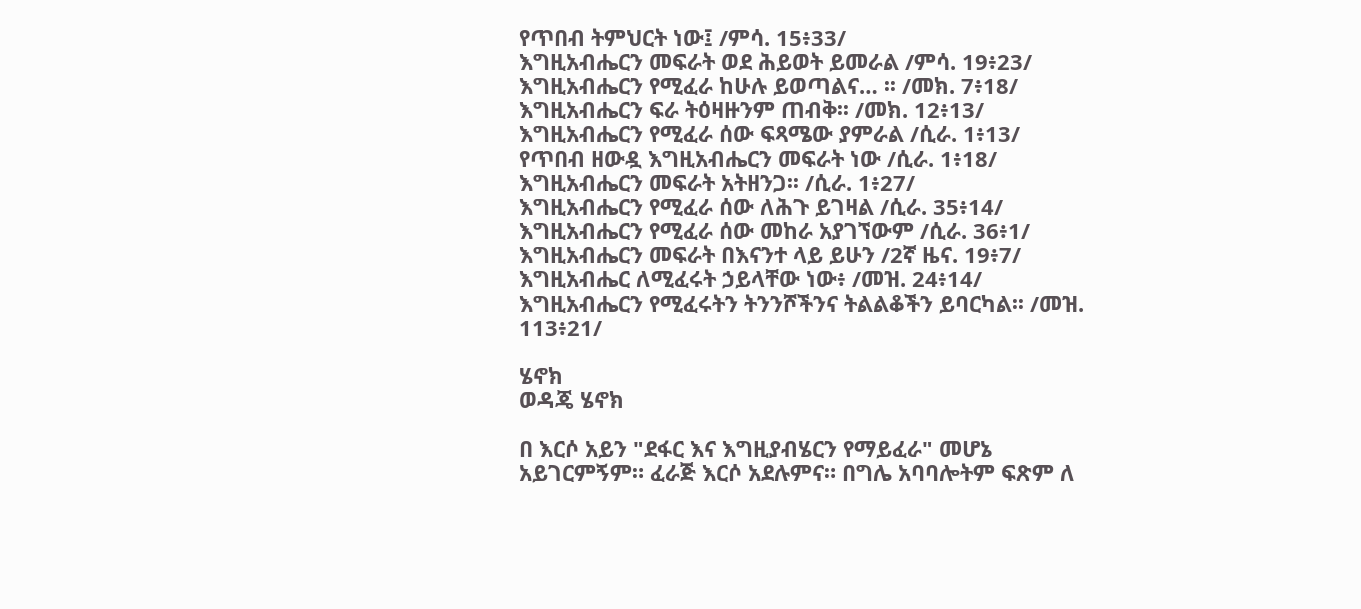የጥበብ ትምህርት ነው፤ /ምሳ. 15፥33/
እግዚአብሔርን መፍራት ወደ ሕይወት ይመራል /ምሳ. 19፥23/
እግዚአብሔርን የሚፈራ ከሁሉ ይወጣልና… ፡፡ /መክ. 7፥18/
እግዚአብሔርን ፍራ ትዕዛዙንም ጠብቅ፡፡ /መክ. 12፥13/
እግዚአብሔርን የሚፈራ ሰው ፍጻሜው ያምራል /ሲራ. 1፥13/
የጥበብ ዘውዷ እግዚአብሔርን መፍራት ነው /ሲራ. 1፥18/
እግዚአብሔርን መፍራት አትዘንጋ፡፡ /ሲራ. 1፥27/
እግዚአብሔርን የሚፈራ ሰው ለሕጉ ይገዛል /ሲራ. 35፥14/
እግዚአብሔርን የሚፈራ ሰው መከራ አያገኘውም /ሲራ. 36፥1/
እግዚአብሔርን መፍራት በእናንተ ላይ ይሁን /2ኛ ዜና. 19፥7/
እግዚአብሔር ለሚፈሩት ኃይላቸው ነው፥ /መዝ. 24፥14/
እግዚአብሔርን የሚፈሩትን ትንንሾችንና ትልልቆችን ይባርካል፡፡ /መዝ. 113፥21/

ሄኖክ
ወዳጄ ሄኖክ

በ እርሶ አይን "ደፋር እና እግዚያብሄርን የማይፈራ" መሆኔ አይገርምኝም። ፈራጅ እርሶ አደሉምና። በግሌ አባባሎትም ፍጽም ለ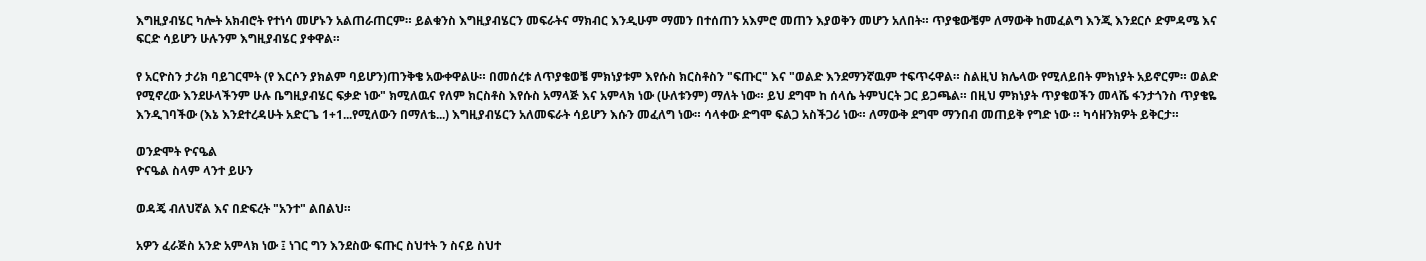እግዚያብሄር ካሎት አክብሮት የተነሳ መሆኑን አልጠራጠርም። ይልቁንስ እግዚያብሄርን መፍራትና ማክብር እንዲሁም ማመን በተሰጠን አእምሮ መጠን እያወቅን መሆን አለበት። ጥያቄውቼም ለማውቅ ከመፈልግ እንጂ እንደርሶ ድምዳሜ እና ፍርድ ሳይሆን ሁሉንም እግዚያብሄር ያቀዋል።

የ አርዮስን ታሪክ ባይገርሞት (የ እርሶን ያክልም ባይሆን)ጠንቅቄ አውቀዋልሁ። በመሰረቱ ለጥያቄወቼ ምክነያቱም እየሱስ ክርስቶስን "ፍጡር" እና "ወልድ እንደማንኛዉም ተፍጥሩዋል። ስልዚህ ክሌላው የሚለይበት ምክነያት አይኖርም። ወልድ የሚኖረው እንደሁላችንም ሁሉ ቤግዚያብሄር ፍቃድ ነው" ክሚለዉና የለም ክርስቶስ እየሱስ አማላጅ እና አምላክ ነው (ሁለቱንም) ማለት ነው። ይህ ደግሞ ከ ሰላሴ ትምህርት ጋር ይጋጫል። በዚህ ምክነያት ጥያቄወችን መላሼ ፋንታጎንስ ጥያቄዬ እንዲገባችው (እኔ እንደተረዳሁት አድርጌ 1+1...የሚለውን በማለቴ...) እግዚያብሄርን አለመፍራት ሳይሆን እሱን መፈለግ ነው። ሳላቀው ድግሞ ፍልጋ አስችጋሪ ነው። ለማውቅ ደግሞ ማንበብ መጠይቅ የግድ ነው ። ካሳዘንክዎት ይቅርታ።

ወንድሞት ዮናዔል
ዮናዔል ስላም ላንተ ይሁን

ወዳጄ ብለህኛል እና በድፍረት "አንተ" ልበልህ።

አዎን ፈራጅስ አንድ አምላክ ነው ፤ ነገር ግን እንደስው ፍጡር ስህተት ን ስናይ ስህተ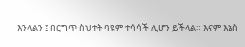እንላልን ፤ በርግጥ ስህተት ባዩም ተሳሳች ሊሆን ይችላል። እናም እኔስ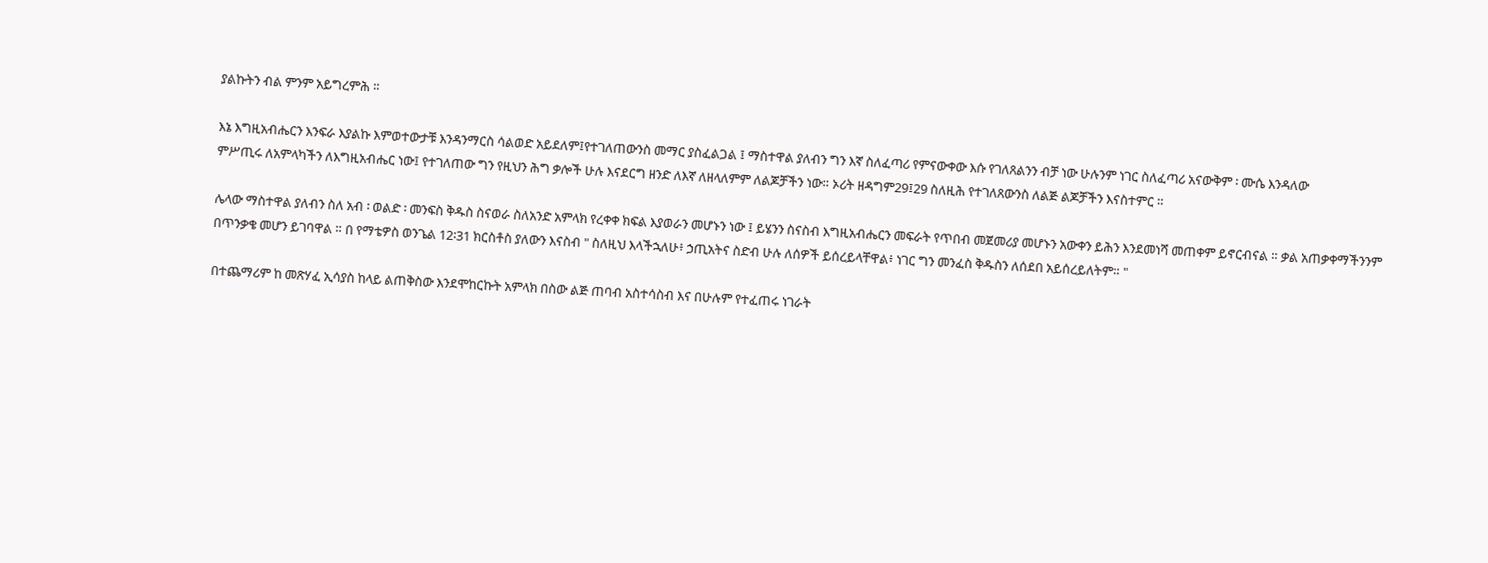ያልኩትን ብል ምንም አይግረምሕ ።

እኔ እግዚአብሔርን እንፍራ እያልኩ እምወተውታቹ እንዳንማርስ ሳልወድ አይደለም፤የተገለጠውንስ መማር ያስፈልጋል ፤ ማስተዋል ያለብን ግን እኛ ስለፈጣሪ የምናውቀው እሱ የገለጸልንን ብቻ ነው ሁሉንም ነገር ስለፈጣሪ አናውቅም ፡ ሙሴ እንዳለው
ምሥጢሩ ለአምላካችን ለእግዚአብሔር ነው፤ የተገለጠው ግን የዚህን ሕግ ቃሎች ሁሉ እናደርግ ዘንድ ለእኛ ለዘላለምም ለልጆቻችን ነው። ኦሪት ዘዳግም29፤29 ስለዚሕ የተገለጸውንስ ለልጅ ልጆቻችን እናስተምር ።

ሌላው ማስተዋል ያለብን ስለ አብ ፡ ወልድ ፡ መንፍስ ቅዱስ ስናወራ ስለአንድ አምላክ የረቀቀ ክፍል እያወራን መሆኑን ነው ፤ ይሄንን ስናስብ እግዚአብሔርን መፍራት የጥበብ መጀመሪያ መሆኑን አውቀን ይሕን እንደመነሻ መጠቀም ይኖርብናል ። ቃል አጠቃቀማችንንም በጥንቃቄ መሆን ይገባዋል ። በ የማቴዎስ ወንጌል 12፡31 ክርስቶስ ያለውን እናስብ " ስለዚህ እላችኋለሁ፥ ኃጢአትና ስድብ ሁሉ ለሰዎች ይሰረይላቸዋል፥ ነገር ግን መንፈስ ቅዱስን ለሰደበ አይሰረይለትም። "

በተጨማሪም ከ መጽሃፈ ኢሳያስ ከላይ ልጠቅስው እንደሞከርኩት አምላክ በስው ልጅ ጠባብ አስተሳስብ እና በሁሉም የተፈጠሩ ነገራት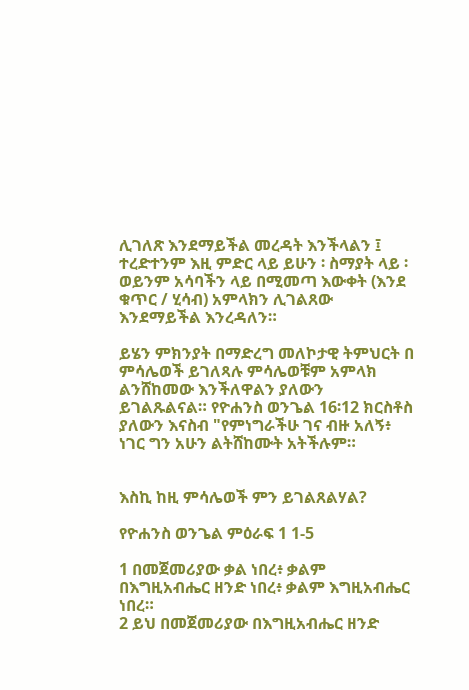ሊገለጽ እንደማይችል መረዳት እንችላልን ፤ ተረድተንም እዚ ምድር ላይ ይሁን ፡ ስማያት ላይ ፡ወይንም አሳባችን ላይ በሚመጣ እውቀት (እንደ ቁጥር / ሂሳብ) አምላክን ሊገልጸው እንደማይችል እንረዳለን።

ይሄን ምክንያት በማድረግ መለኮታዊ ትምህርት በ ምሳሌወች ይገለጻሉ ምሳሌወቹም አምላክ ልንሸከመው እንችለዋልን ያለውን ይገልጹልናል። የዮሐንስ ወንጌል 16፡12 ክርስቶስ ያለውን እናስብ "የምነግራችሁ ገና ብዙ አለኝ፥ ነገር ግን አሁን ልትሸከሙት አትችሉም።


እስኪ ከዚ ምሳሌወች ምን ይገልጸልሃል?

የዮሐንስ ወንጌል ምዕራፍ 1 1-5

1 በመጀመሪያው ቃል ነበረ፥ ቃልም በእግዚአብሔር ዘንድ ነበረ፥ ቃልም እግዚአብሔር ነበረ።
2 ይህ በመጀመሪያው በእግዚአብሔር ዘንድ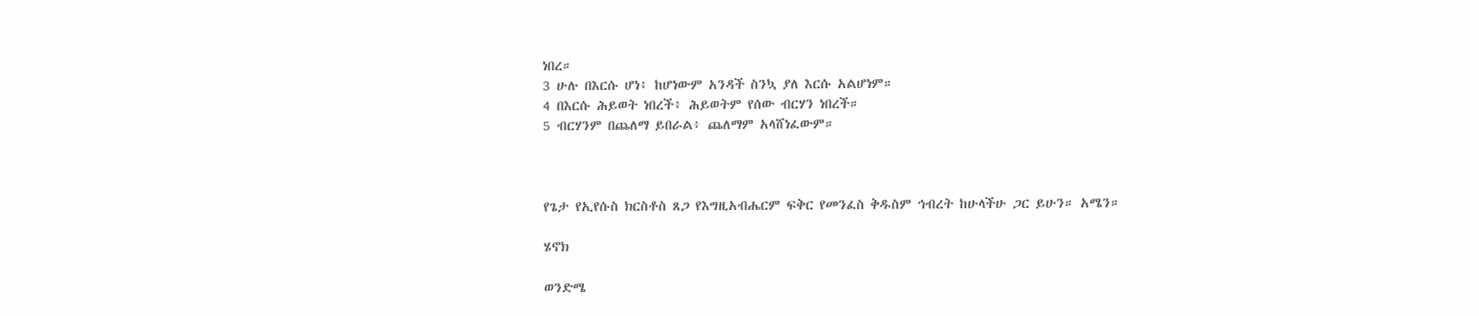ነበረ።
3 ሁሉ በእርሱ ሆነ፥ ከሆነውም አንዳች ስንኳ ያለ እርሱ አልሆነም።
4 በእርሱ ሕይወት ነበረች፥ ሕይወትም የሰው ብርሃን ነበረች።
5 ብርሃንም በጨለማ ይበራል፥ ጨለማም አላሸነፈውም።



የጌታ የኢየሱስ ክርስቶስ ጸጋ የእግዚአብሔርም ፍቅር የመንፈስ ቅዱስም ኅብረት ከሁላችሁ ጋር ይሁን። አሜን።

ሄኖክ

ወንድሜ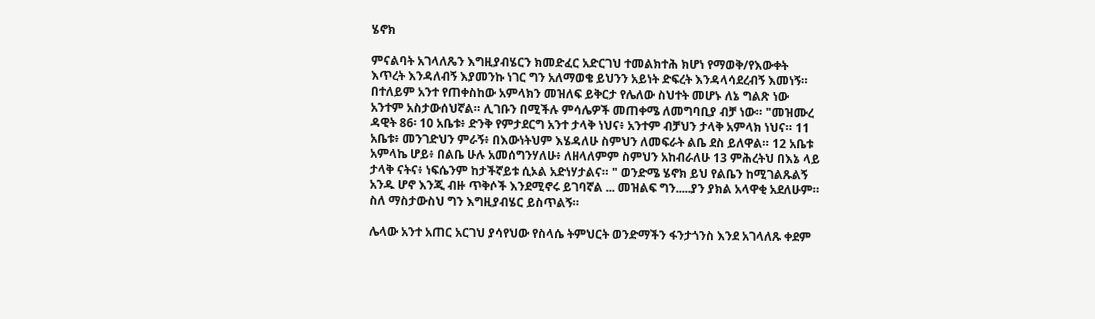ሄኖክ

ምናልባት አገላለጼን እግዚያብሄርን ክመድፈር አድርገህ ተመልክተሕ ክሆነ የማወቅ/የእውቀት እጥረት እንዳለብኝ እያመንኩ ነገር ግን አለማወቄ ይህንን አይነት ድፍረት እንዳላሳደረብኝ እመነኝ። በተለይም አንተ የጠቀስከው አምላክን መዝለፍ ይቅርታ የሌለው ስህተት መሆኑ ለኔ ግልጽ ነው አንተም አስታውሰህኛል። ሊገቡን በሚችሉ ምሳሌዎች መጠቀሜ ለመግባቢያ ብቻ ነው። "መዝሙረ ዳዊት 86፡ 10 አቤቱ፥ ድንቅ የምታደርግ አንተ ታላቅ ነህና፥ አንተም ብቻህን ታላቅ አምላክ ነህና። 11 አቤቱ፥ መንገድህን ምራኝ፥ በእውነትህም እሄዳለሁ ስምህን ለመፍራት ልቤ ደስ ይለዋል። 12 አቤቱ አምላኬ ሆይ፥ በልቤ ሁሉ አመሰግንሃለሁ፥ ለዘላለምም ስምህን አከብራለሁ 13 ምሕረትህ በእኔ ላይ ታላቅ ናትና፥ ነፍሴንም ከታችኛይቱ ሲኦል አድነሃታልና። " ወንድሜ ሄኖክ ይህ የልቤን ከሚገልጹልኝ አንዱ ሆኖ እንጂ ብዙ ጥቅሶች እንደሚኖሩ ይገባኛል ... መዝልፍ ግን.....ያን ያክል አላዋቂ አደለሁም። ስለ ማስታውስህ ግን እግዚያብሄር ይስጥልኝ።

ሌላው አንተ አጠር አርገህ ያሳየህው የስላሴ ትምህርት ወንድማችን ፋንታጎንስ እንደ አገላለጹ ቀደም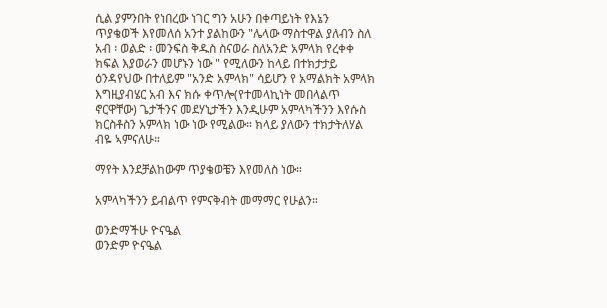ሲል ያምንበት የነበረው ነገር ግን አሁን በቀጣይነት የእኔን ጥያቄወች እየመለሰ አንተ ያልከውን "ሌላው ማስተዋል ያለብን ስለ አብ ፡ ወልድ ፡ መንፍስ ቅዱስ ስናወራ ስለአንድ አምላክ የረቀቀ ክፍል እያወራን መሆኑን ነው " የሚለውን ከላይ በተክታታይ ዕንዳየህው በተለይም "አንድ አምላክ" ሳይሆን የ አማልክት አምላክ እግዚያብሄር አብ እና ክሱ ቀጥሎ(የተመላኪነት መበላልጥ ኖርዋቸው) ጌታችንና መደሃኒታችን እንዲሁም አምላካችንን እየሱስ ክርስቶስን አምላክ ነው ነው የሚልው። ክላይ ያለውን ተክታትለሃል ብዬ ኣምናለሁ።

ማየት እንደቻልከውም ጥያቄወቼን እየመለስ ነው።

አምላካችንን ይብልጥ የምናቅብት መማማር የሁልን።

ወንድማችሁ ዮናዔል
ወንድም ዮናዔል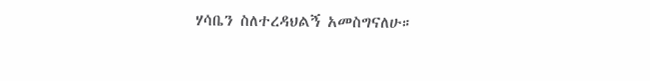ሃሳቤን ስለተረዳህልኝ አመስግናለሁ።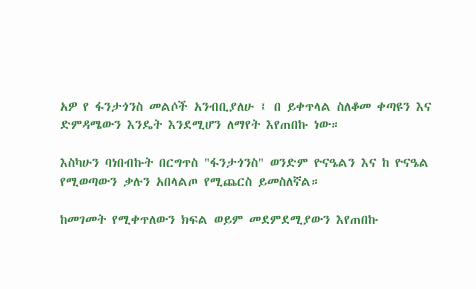አዎ የ ፋንታጎንስ መልሶች አንብቢያለሁ ፤ በ ይቀጥላል ስለቆመ ቀጣዩን እና ድምዳሜውን እንዴት እንደሚሆን ለማየት እየጠበኩ ነው።

እስካሁን ባነበብኩት በርግጥስ "ፋንታጎንስ" ወንድም ዮናዔልን እና ከ ዮናዔል የሚወጣውን ቃሉን አበላልጦ የሚጨርስ ይመስለኛል።

ከመገመት የሚቀጥለውን ክፍል ወይም መደምደሚያውን እየጠበኩ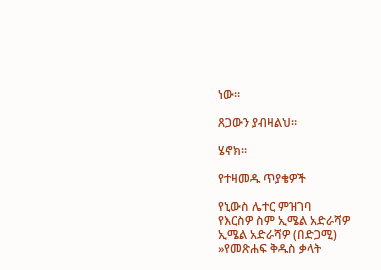ነው።

ጸጋውን ያብዛልህ።

ሄኖክ።

የተዛመዱ ጥያቄዎች

የኒውስ ሌተር ምዝገባ
የእርስዎ ስም ኢሜል አድራሻዎ ኢሜል አድራሻዎ (በድጋሚ)
»የመጽሐፍ ቅዱስ ቃላት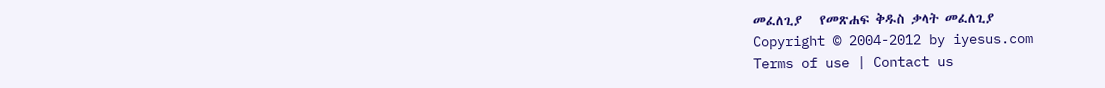መፈለጊያ   የመጽሐፍ ቅዱስ ቃላት መፈለጊያ
Copyright © 2004-2012 by iyesus.com
Terms of use | Contact us